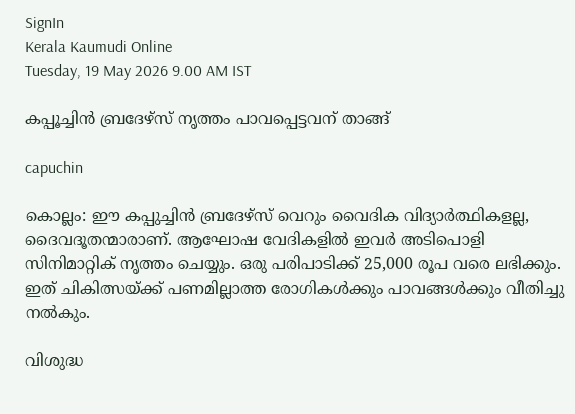SignIn
Kerala Kaumudi Online
Tuesday, 19 May 2026 9.00 AM IST

കപ്പൂച്ചിൻ ബ്രദേഴ്സ് നൃത്തം പാവപ്പെട്ടവന് താങ്ങ്

capuchin

കൊല്ലം: ഈ കപ്പുച്ചിൻ ബ്രദേഴ്സ് വെറും വൈദിക വിദ്യാർത്ഥികളല്ല, ദൈവദൂതന്മാരാണ്. ആഘോഷ വേദികളിൽ ഇവർ അടിപൊളി സിനിമാറ്റിക് നൃത്തം ചെയ്യും. ഒരു പരിപാടിക്ക് 25,000 രൂപ വരെ ലഭിക്കും. ഇത് ചികിത്സയ്ക്ക് പണമില്ലാത്ത രോഗികൾക്കും പാവങ്ങൾക്കും വീതിച്ചു നൽകും.

വിശുദ്ധ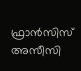ഫ്രാൻസിസ് അസീസി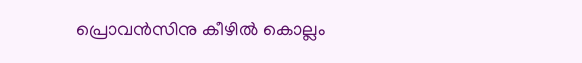പ്രൊവൻസിനു കീഴിൽ കൊല്ലം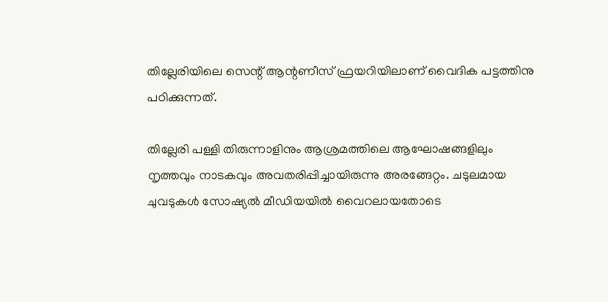തില്ലേരിയിലെ സെന്റ് ആന്റണീസ് ഫ്രയറിയിലാണ് വൈദിക പട്ടത്തിനു പഠിക്കുന്നത്.

തില്ലേരി പള്ളി തിരുന്നാളിനും ആശ്രമത്തിലെ ആഘോഷങ്ങളിലും നൃത്തവും നാടകവും അവതരിപ്പിച്ചായിരുന്നു അരങ്ങേറ്റം. ചടുലമായ ചുവടുകൾ സോഷ്യൽ മീഡിയയിൽ വൈറലായതോടെ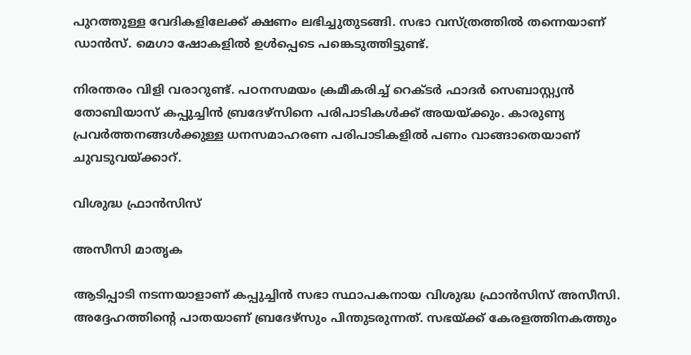പുറത്തുള്ള വേദികളിലേക്ക് ക്ഷണം ലഭിച്ചുതുടങ്ങി. സഭാ വസ്ത്രത്തിൽ തന്നെയാണ് ഡാൻസ്. മെഗാ ഷോകളിൽ ഉൾപ്പെടെ പങ്കെടുത്തിട്ടുണ്ട്.

നിരന്തരം വിളി വരാറുണ്ട്. പഠനസമയം ക്രമീകരിച്ച് റെക്ടർ ഫാദർ സെബാസ്റ്റ്യൻ തോബിയാസ് കപ്പുച്ചിൻ ബ്രദേഴ്സിനെ പരിപാടികൾക്ക് അയയ്ക്കും. കാരുണ്യ പ്രവർത്തനങ്ങൾക്കുള്ള ധനസമാഹരണ പരിപാടികളിൽ പണം വാങ്ങാതെയാണ് ചുവടുവയ്ക്കാറ്.

വിശുദ്ധ ഫ്രാൻസിസ്

അസീസി മാതൃക

ആടിപ്പാടി നടന്നയാളാണ് കപ്പുച്ചിൻ സഭാ സ്ഥാപകനായ വിശുദ്ധ ഫ്രാൻസിസ് അസീസി. അദ്ദേഹത്തിന്റെ പാതയാണ് ബ്രദേഴ്സും പിന്തുടരുന്നത്. സഭയ്ക്ക് കേരളത്തിനകത്തും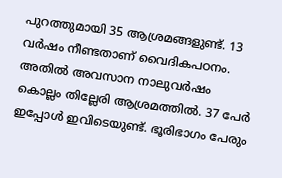പുറത്തുമായി 35 ആശ്രമങ്ങളുണ്ട്. 13 വർഷം നീണ്ടതാണ് വൈദികപഠനം. അതിൽ അവസാന നാലുവർഷം കൊല്ലം തില്ലേരി ആശ്രമത്തിൽ. 37 പേർ ഇപ്പോൾ ഇവിടെയുണ്ട്. ഭൂരിഭാഗം പേരും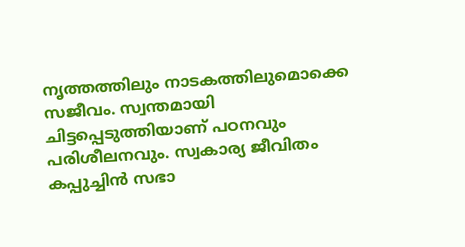നൃത്തത്തിലും നാടകത്തിലുമൊക്കെ സജീവം. സ്വന്തമായി ചിട്ടപ്പെടുത്തിയാണ് പഠനവും പരിശീലനവും. സ്വകാര്യ ജീവിതം കപ്പുച്ചിൻ സഭാ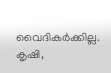വൈദികർക്കില്ല. കൃഷി,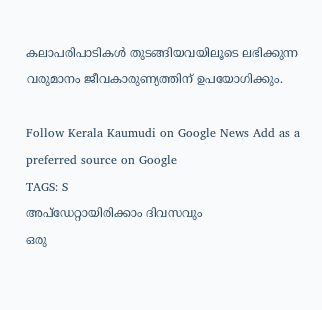കലാപരിപാടികൾ തുടങ്ങിയവയിലൂടെ ലഭിക്കുന്ന വരുമാനം ജീവകാരുണ്യത്തിന് ഉപയോഗിക്കും.

Follow Kerala Kaumudi on Google News Add as a preferred source on Google
TAGS: S
അപ്ഡേറ്റായിരിക്കാം ദിവസവും
ഒരു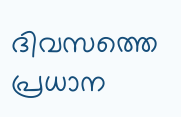ദിവസത്തെ പ്രധാന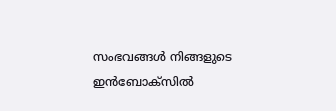സംഭവങ്ങൾ നിങ്ങളുടെ ഇൻബോക്സിൽ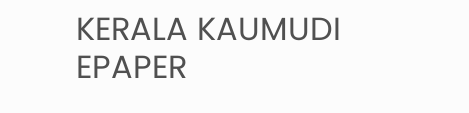KERALA KAUMUDI EPAPER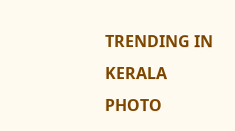TRENDING IN KERALA
PHOTO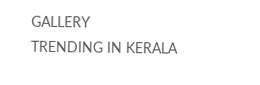GALLERY
TRENDING IN KERALA